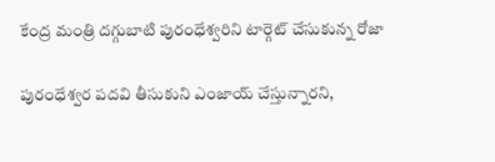కేంద్ర మంత్రి దగ్గుబాటి పురంధేశ్వరిని టార్గెట్ చేసుకున్న రోజా

పురంధేశ్వర పదవి తీసుకుని ఎంజాయ్ చేస్తున్నారని,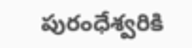పురంధేశ్వరికి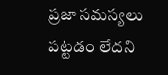ప్రజా సమస్యలు పట్టడం లేదని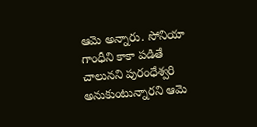ఆమె అన్నారు. సోనియా గాంధీని కాకా పడితే చాలునని పురంధేశ్వరి అనుకుంటున్నారని ఆమె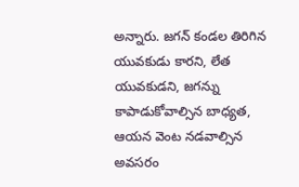అన్నారు. జగన్ కండల తిరిగిన యువకుడు కారని, లేత యువకుడని, జగన్ను కాపాడుకోవాల్సిన బాధ్యత, ఆయన వెంట నడవాల్సిన అవసరం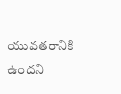యువతరానికి ఉందని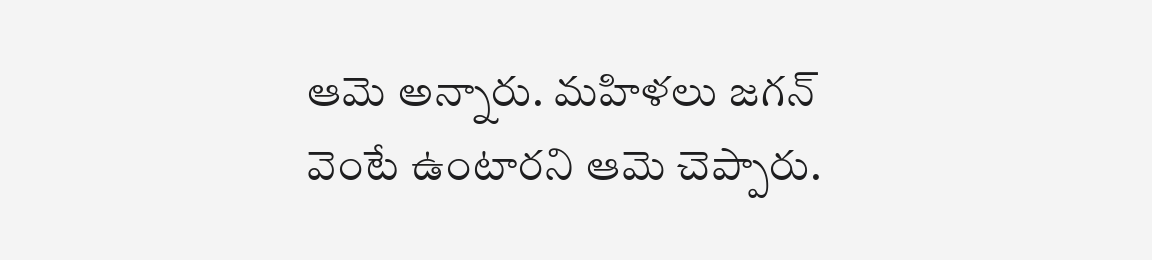ఆమె అన్నారు. మహిళలు జగన్ వెంటే ఉంటారని ఆమె చెప్పారు.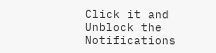Click it and Unblock the Notifications